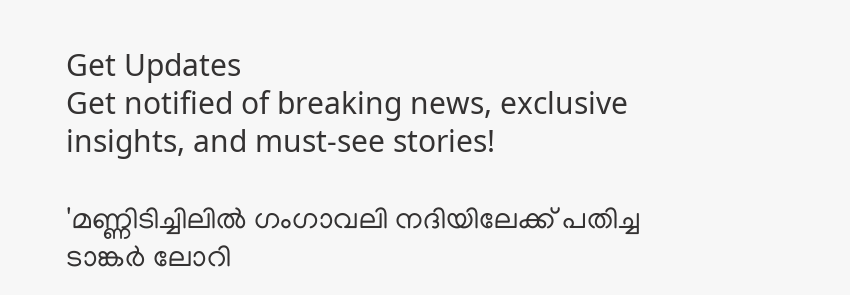Get Updates
Get notified of breaking news, exclusive insights, and must-see stories!

'മണ്ണിടിച്ചിലിൽ ഗംഗാവലി നദിയിലേക്ക് പതിച്ച ടാങ്കർ ലോറി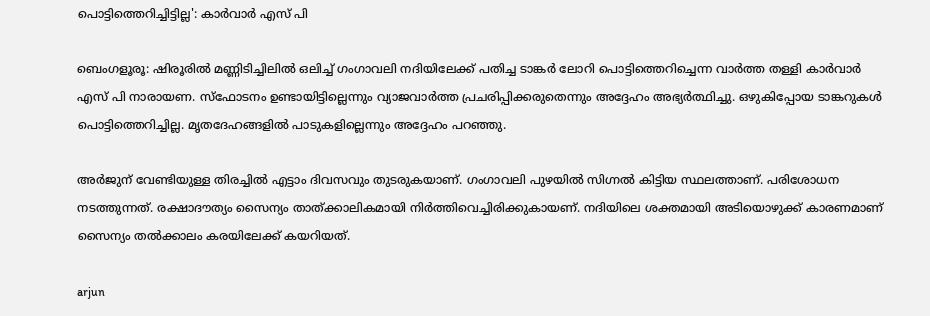പൊട്ടിത്തെറിച്ചിട്ടില്ല': കാർവാർ എസ് പി

ബെംഗളൂരൂ: ഷിരൂരിൽ മണ്ണിടിച്ചിലിൽ ഒലിച്ച് ഗംഗാവലി നദിയിലേക്ക് പതിച്ച ടാങ്കർ ലോറി പൊട്ടിത്തെറിച്ചെന്ന വാർത്ത തള്ളി കാർവാർ എസ് പി നാരായണ. സ്ഫോടനം ഉണ്ടായിട്ടില്ലെന്നും വ്യാജവാർത്ത പ്രചരിപ്പിക്കരുതെന്നും അദ്ദേഹം അഭ്യർത്ഥിച്ചു. ഒഴുകിപ്പോയ ടാങ്കറുകൾ പൊട്ടിത്തെറിച്ചില്ല. മൃതദേഹങ്ങളിൽ പാടുകളില്ലെന്നും അദ്ദേഹം പറഞ്ഞു.

അർജുന് വേണ്ടിയുള്ള തിരച്ചിൽ എട്ടാം ദിവസവും തുടരുകയാണ്. ഗംഗാവലി പുഴയിൽ സിഗ്നൽ കിട്ടിയ സ്ഥലത്താണ്. പരിശോധന നടത്തുന്നത്. രക്ഷാദൗത്യം സൈന്യം താത്ക്കാലികമായി നിർത്തിവെച്ചിരിക്കുകായണ്. നദിയിലെ ശക്തമായി അടിയൊഴുക്ക് കാരണമാണ് സൈന്യം തൽക്കാലം കരയിലേക്ക് കയറിയത്.

arjun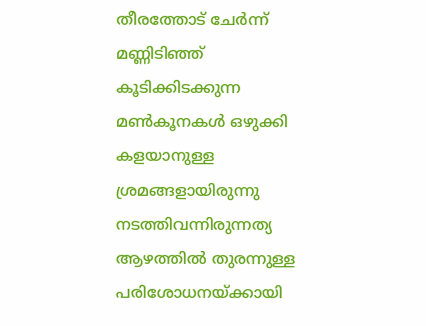തീരത്തോട് ചേർന്ന് മണ്ണിടിഞ്ഞ് കൂടിക്കിടക്കുന്ന മൺകൂനകൾ‌ ഒഴുക്കി കളയാനുള്ള ശ്രമങ്ങളായിരുന്നു നടത്തിവന്നിരുന്നത്യ ആഴത്തിൽ തുരന്നുള്ള പരിശോധനയ്ക്കായി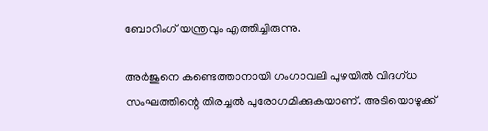ബോറിംഗ് യന്ത്രവും എത്തിച്ചിരുന്നു.

അര്‍ജുനെ കണ്ടെത്താനായി ഗംഗാവലി പുഴയില്‍ വിദഗ്ധ സംഘത്തിന്റെ തിരച്ചൽ പുരോഗമിക്കുകയാണ്. അടിയൊഴുക്ക്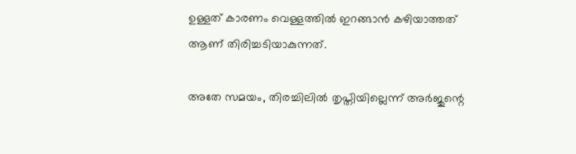ഉള്ളത് കാരണം വെള്ളത്തിൽ ഇറങ്ങാൻ കഴിയാത്തത് ആണ് തിരിച്ചടിയാകുന്നത്.

അതേ സമയം, തിരച്ചിലിൽ തൃപ്തിയില്ലെന്ന് അർജുന്റെ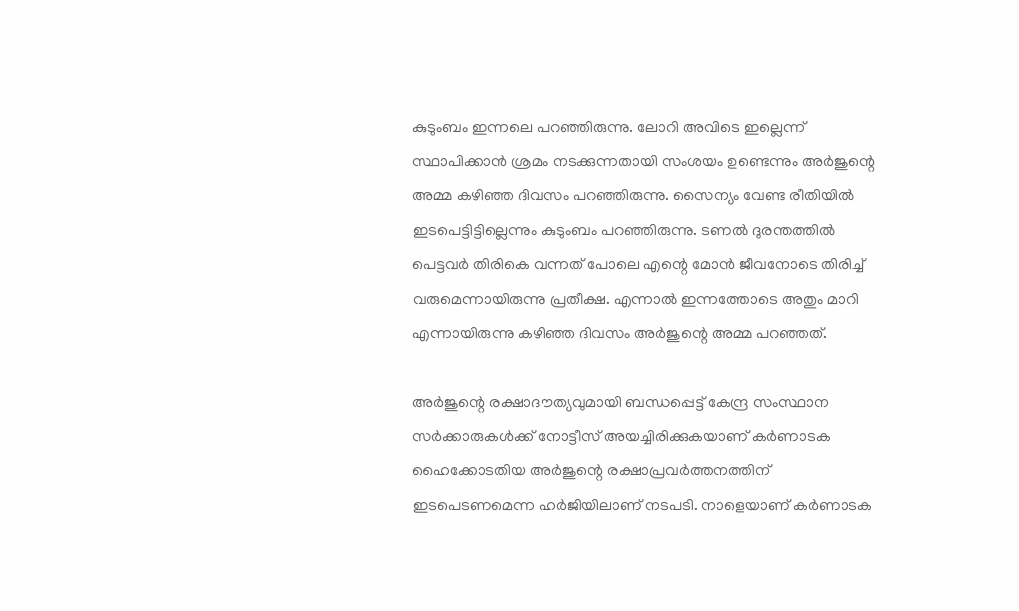കുടുംബം ഇന്നലെ പറഞ്ഞിരുന്നു. ലോറി അവിടെ ഇല്ലെന്ന് സ്ഥാപിക്കാൻ ശ്രമം നടക്കുന്നതായി സംശയം ഉണ്ടെന്നും അർജുന്റെ അമ്മ കഴിഞ്ഞ ദിവസം പറഞ്ഞിരുന്നു. സൈന്യം വേണ്ട രീതിയിൽ ഇടപെട്ടിട്ടില്ലെന്നും കുടുംബം പറഞ്ഞിരുന്നു. ടണൽ ദുരന്തത്തിൽ പെട്ടവർ തിരികെ വന്നത് പോലെ എന്റെ മോൻ ജീവനോടെ തിരിച്ച് വരുമെന്നായിരുന്നു പ്രതീക്ഷ. എന്നാൽ ഇന്നത്തോടെ അതും മാറി എന്നായിരുന്നു കഴിഞ്ഞ ദിവസം അർജുന്റെ അമ്മ പറഞ്ഞത്.

അർജുന്റെ രക്ഷാദൗത്യവുമായി ബന്ധപ്പെട്ട് കേന്ദ്ര സംസ്ഥാന സർക്കാരുകൾക്ക് നോട്ടീസ് അയച്ചിരിക്കുകയാണ് കർണാടക ഹൈക്കോടതിയ അർജുന്റെ രക്ഷാപ്രവർത്തനത്തിന് ഇടപെടണമെന്ന ഹർജിയിലാണ് നടപടി. നാളെയാണ് കർണാടക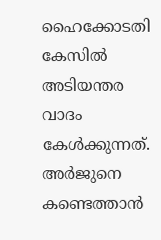ഹൈക്കോടതി കേസിൽ‌ അടിയന്തര വാദം കേൾക്കുന്നത്. അർജുനെ കണ്ടെത്താൻ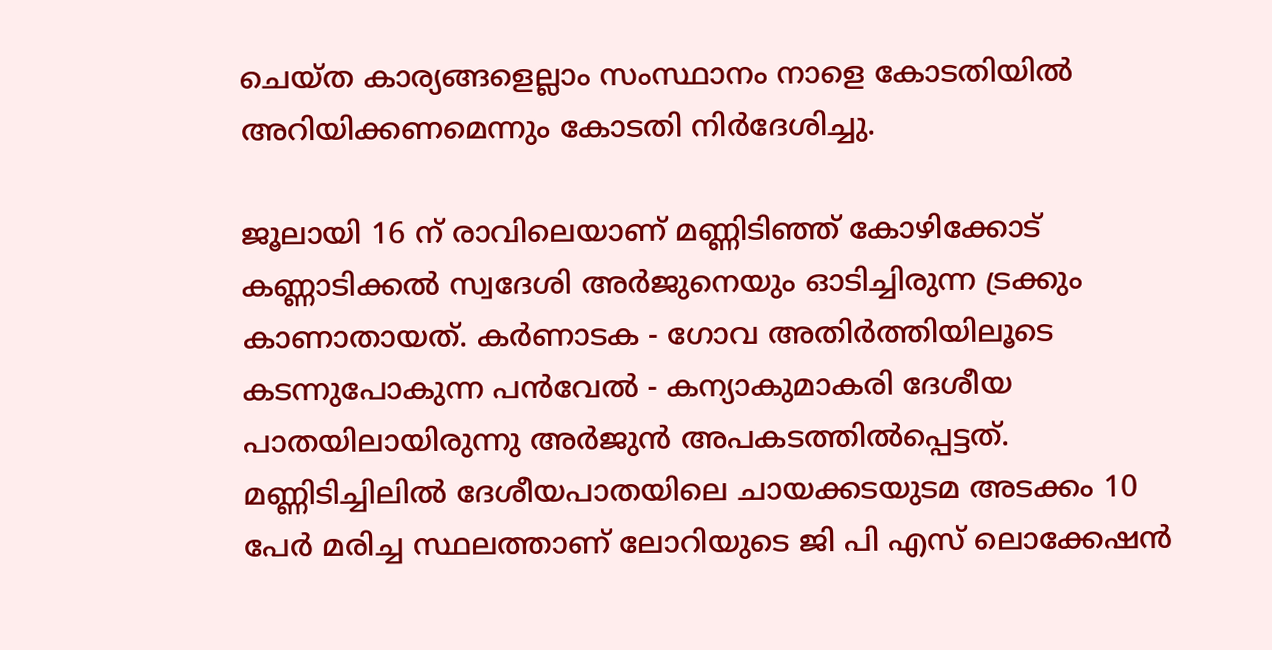ചെയ്ത കാര്യങ്ങളെല്ലാം സംസ്ഥാനം നാളെ കോടതിയില്‍ അറിയിക്കണമെന്നും കോടതി നിര്‍ദേശിച്ചു.

ജൂലായി 16 ന് രാവിലെയാണ് മണ്ണിടിഞ്ഞ് കോഴിക്കോട് കണ്ണാടിക്കൽ സ്വദേശി അർജുനെയും ഓടിച്ചിരുന്ന ട്രക്കും കാണാതായത്. കർണാടക - ഗോവ അതിർത്തിയിലൂടെ കടന്നുപോകുന്ന പൻവേൽ - കന്യാകുമാകരി ദേശീയ പാതയിലായിരുന്നു അർജുൻ അപകടത്തിൽപ്പെട്ടത്. മണ്ണിടിച്ചിലിൽ ദേശീയപാതയിലെ ചായക്കടയുടമ അടക്കം 10 പേർ മരിച്ച സ്ഥലത്താണ് ലോറിയുടെ ജി പി എസ് ലൊക്കേഷൻ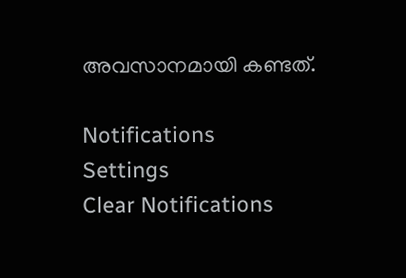അവസാനമായി കണ്ടത്.

Notifications
Settings
Clear Notifications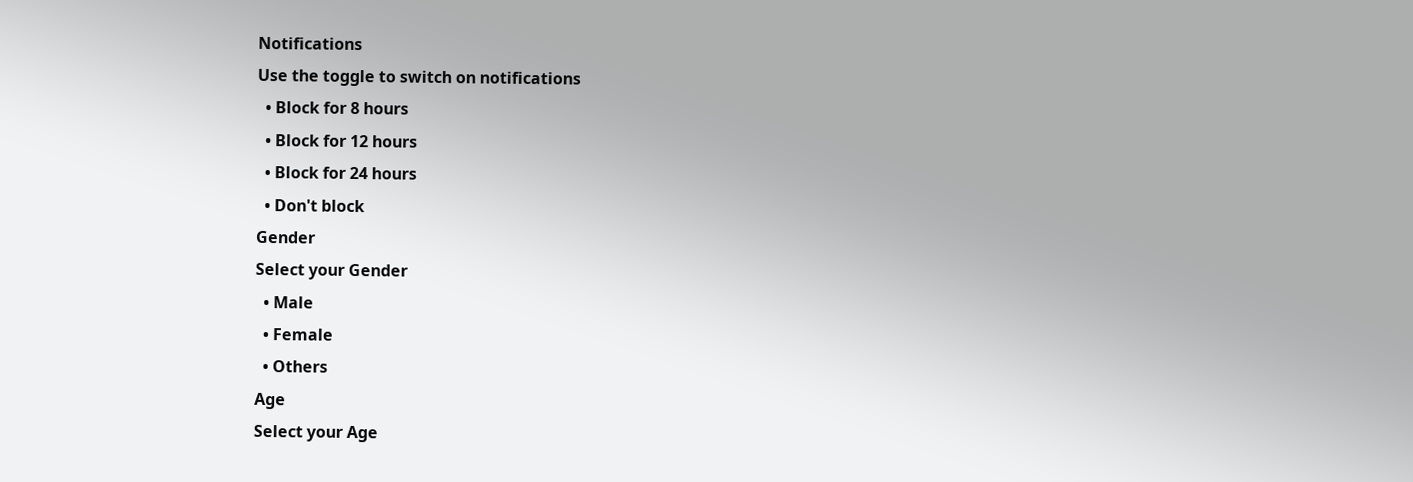Notifications
Use the toggle to switch on notifications
  • Block for 8 hours
  • Block for 12 hours
  • Block for 24 hours
  • Don't block
Gender
Select your Gender
  • Male
  • Female
  • Others
Age
Select your Age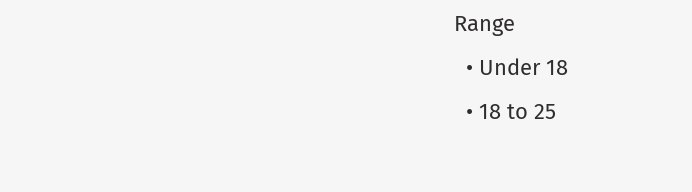Range
  • Under 18
  • 18 to 25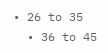• 26 to 35
  • 36 to 45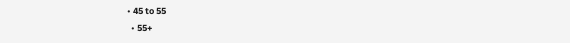• 45 to 55
  • 55+